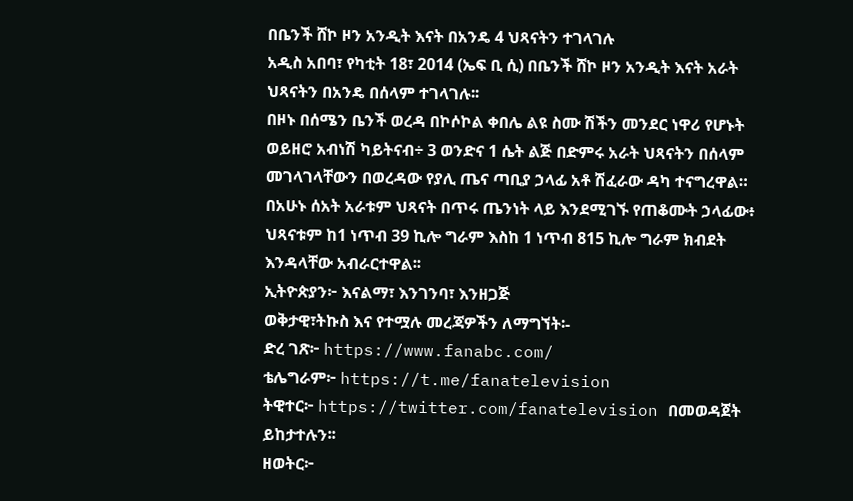በቤንች ሸኮ ዞን አንዲት እናት በአንዴ 4 ህጻናትን ተገላገሉ
አዲስ አበባ፣ የካቲት 18፣ 2014 (ኤፍ ቢ ሲ) በቤንች ሸኮ ዞን አንዲት እናት አራት ህጻናትን በአንዴ በሰላም ተገላገሉ፡፡
በዞኑ በሰሜን ቤንች ወረዳ በኮሶኮል ቀበሌ ልዩ ስሙ ሽችን መንደር ነዋሪ የሆኑት ወይዘሮ አብነሽ ካይትናብ÷ 3 ወንድና 1 ሴት ልጅ በድምሩ አራት ህጻናትን በሰላም መገላገላቸውን በወረዳው የያሊ ጤና ጣቢያ ኃላፊ አቶ ሽፈራው ዳካ ተናግረዋል።
በአሁኑ ሰአት አራቱም ህጻናት በጥሩ ጤንነት ላይ እንደሚገኙ የጠቆሙት ኃላፊው፥ ህጻናቱም ከ1 ነጥብ 39 ኪሎ ግራም እስከ 1 ነጥብ 815 ኪሎ ግራም ክብደት እንዳላቸው አብራርተዋል፡፡
ኢትዮጵያን፦ እናልማ፣ እንገንባ፣ እንዘጋጅ
ወቅታዊ፣ትኩስ እና የተሟሉ መረጃዎችን ለማግኘት፡-
ድረ ገጽ፦ https://www.fanabc.com/
ቴሌግራም፦ https://t.me/fanatelevision
ትዊተር፦ https://twitter.com/fanatelevision በመወዳጀት ይከታተሉን፡፡
ዘወትር፦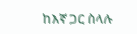ከእኛ ጋር ስላሉ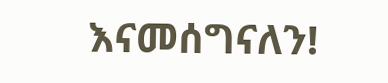እናመሰግናለን!